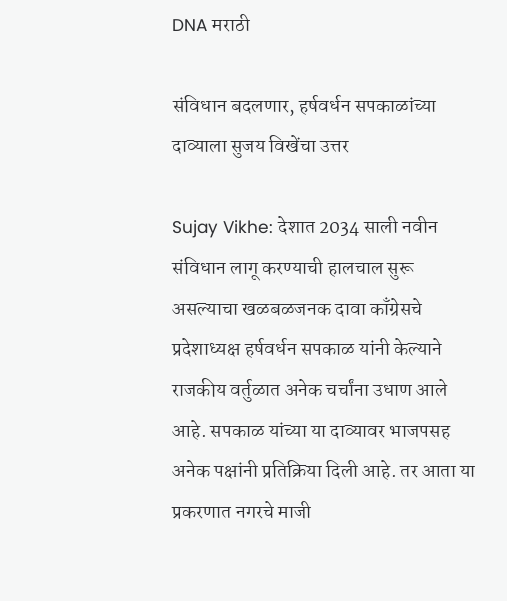DNA मराठी

संविधान बदलणार, हर्षवर्धन सपकाळांच्या दाव्याला सुजय विखेंचा उत्तर

Sujay Vikhe: देशात 2034 साली नवीन संविधान लागू करण्याची हालचाल सुरू असल्याचा खळबळजनक दावा काँग्रेसचे प्रदेशाध्यक्ष हर्षवर्धन सपकाळ यांनी केल्याने राजकीय वर्तुळात अनेक चर्चांना उधाण आले आहे. सपकाळ यांच्या या दाव्यावर भाजपसह अनेक पक्षांनी प्रतिक्रिया दिली आहे. तर आता या प्रकरणात नगरचे माजी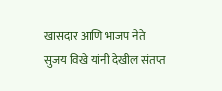खासदार आणि भाजप नेते सुजय विखे यांनी देखील संतप्त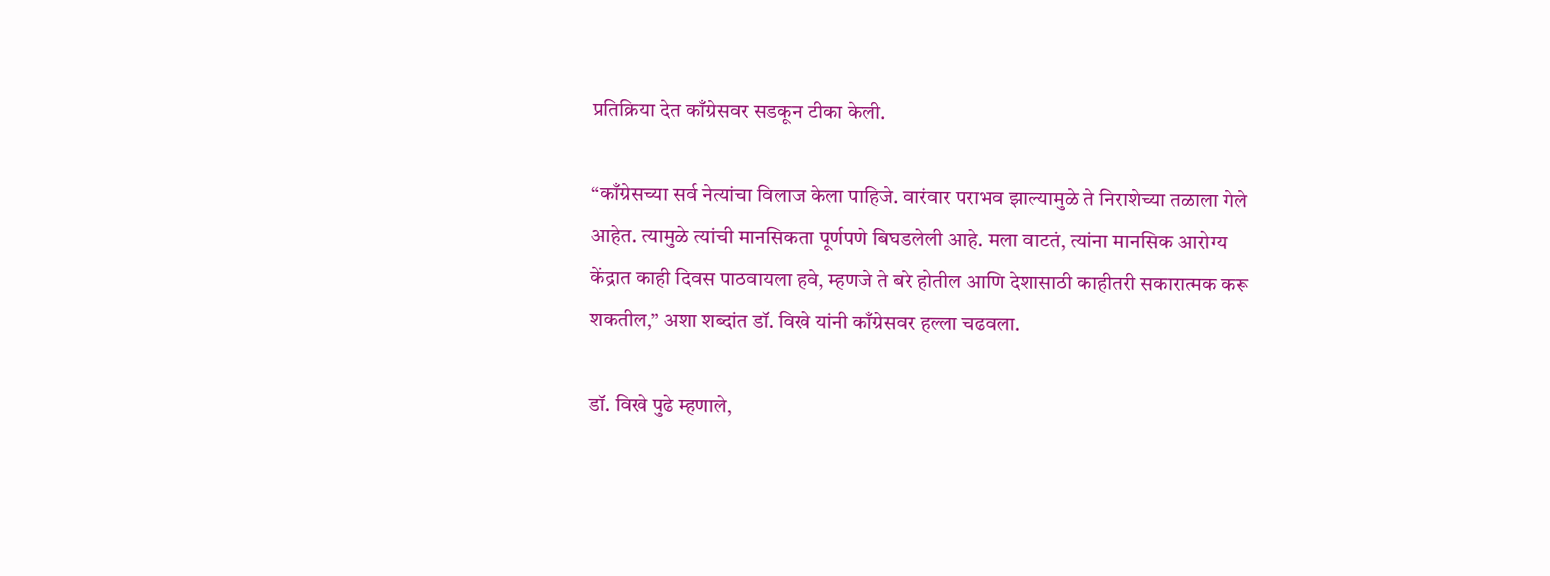प्रतिक्रिया देत काँग्रेसवर सडकून टीका केली.

“काँग्रेसच्या सर्व नेत्यांचा विलाज केला पाहिजे. वारंवार पराभव झाल्यामुळे ते निराशेच्या तळाला गेले आहेत. त्यामुळे त्यांची मानसिकता पूर्णपणे बिघडलेली आहे. मला वाटतं, त्यांना मानसिक आरोग्य केंद्रात काही दिवस पाठवायला हवे, म्हणजे ते बरे होतील आणि देशासाठी काहीतरी सकारात्मक करू शकतील,” अशा शब्दांत डॉ. विखे यांनी काँग्रेसवर हल्ला चढवला.

डॉ. विखे पुढे म्हणाले,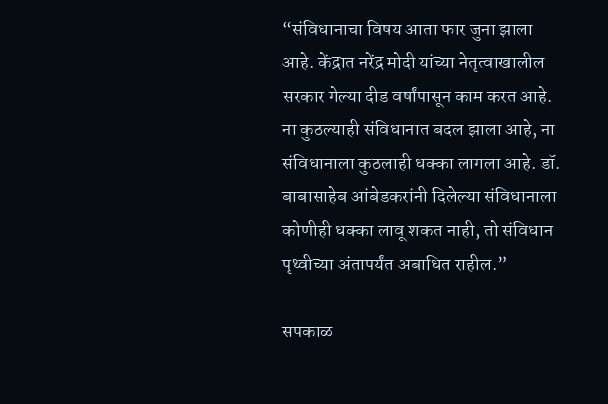“संविधानाचा विषय आता फार जुना झाला आहे. केंद्रात नरेंद्र मोदी यांच्या नेतृत्वाखालील सरकार गेल्या दीड वर्षांपासून काम करत आहे. ना कुठल्याही संविधानात बदल झाला आहे, ना संविधानाला कुठलाही धक्का लागला आहे. डॉ. बाबासाहेब आंबेडकरांनी दिलेल्या संविधानाला कोणीही धक्का लावू शकत नाही, तो संविधान पृथ्वीच्या अंतापर्यंत अबाधित राहील.”

सपकाळ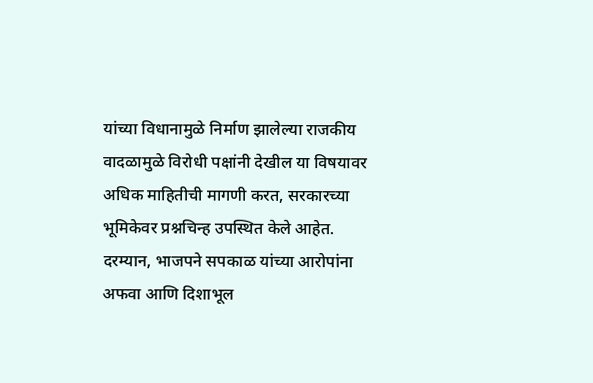यांच्या विधानामुळे निर्माण झालेल्या राजकीय वादळामुळे विरोधी पक्षांनी देखील या विषयावर अधिक माहितीची मागणी करत, सरकारच्या भूमिकेवर प्रश्नचिन्ह उपस्थित केले आहेत. दरम्यान, भाजपने सपकाळ यांच्या आरोपांना अफवा आणि दिशाभूल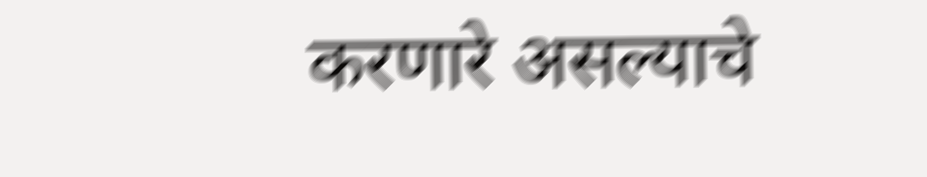करणारे असल्याचे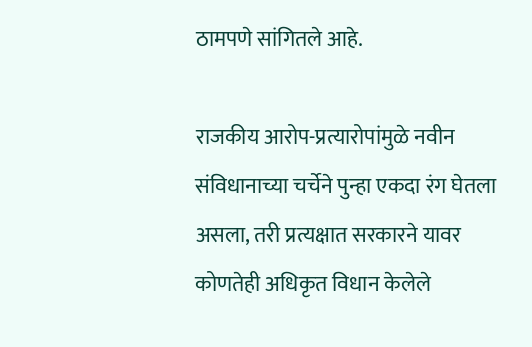ठामपणे सांगितले आहे.

राजकीय आरोप-प्रत्यारोपांमुळे नवीन संविधानाच्या चर्चेने पुन्हा एकदा रंग घेतला असला, तरी प्रत्यक्षात सरकारने यावर कोणतेही अधिकृत विधान केलेले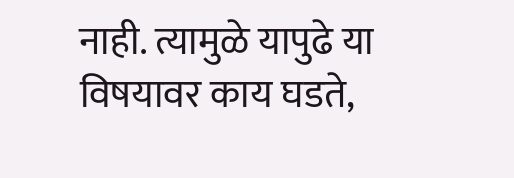नाही. त्यामुळे यापुढे या विषयावर काय घडते,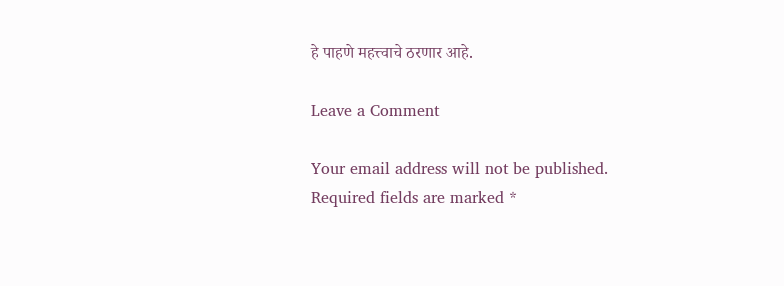हे पाहणे महत्त्वाचे ठरणार आहे.

Leave a Comment

Your email address will not be published. Required fields are marked *